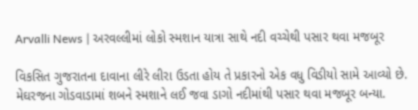Arvalli News | અરવલ્લીમાં લોકો સ્મશાન યાત્રા સાથે નદી વચ્ચેથી પસાર થવા મજબૂર

વિકસિત ગુજરાતના દાવાના લીરે લીરા ઉડતા હોય તે પ્રકારનો એક વધુ વિડીયો સામે આવ્યો છે. મેઘરજના ગોડવાડામાં શબને સ્મશાને લઈ જવા ડાગો નદીમાંથી પસાર થવા મજબૂર બન્યા.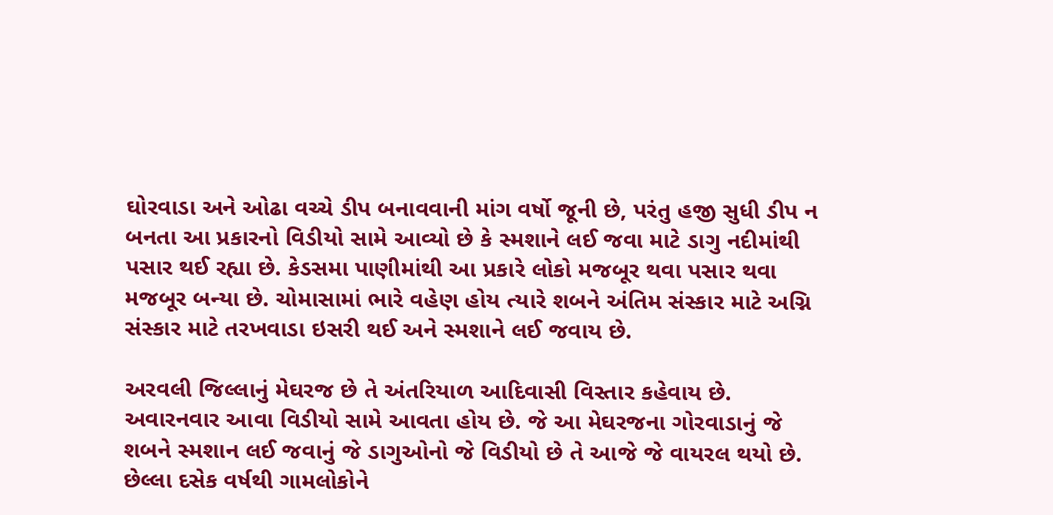ઘોરવાડા અને ઓઢા વચ્ચે ડીપ બનાવવાની માંગ વર્ષો જૂની છે, પરંતુ હજી સુધી ડીપ ન બનતા આ પ્રકારનો વિડીયો સામે આવ્યો છે કે સ્મશાને લઈ જવા માટે ડાગુ નદીમાંથી પસાર થઈ રહ્યા છે. કેડસમા પાણીમાંથી આ પ્રકારે લોકો મજબૂર થવા પસાર થવા મજબૂર બન્યા છે. ચોમાસામાં ભારે વહેણ હોય ત્યારે શબને અંતિમ સંસ્કાર માટે અગ્નિ સંસ્કાર માટે તરખવાડા ઇસરી થઈ અને સ્મશાને લઈ જવાય છે.

અરવલી જિલ્લાનું મેઘરજ છે તે અંતરિયાળ આદિવાસી વિસ્તાર કહેવાય છે. અવારનવાર આવા વિડીયો સામે આવતા હોય છે. જે આ મેઘરજના ગોરવાડાનું જે શબને સ્મશાન લઈ જવાનું જે ડાગુઓનો જે વિડીયો છે તે આજે જે વાયરલ થયો છે. છેલ્લા દસેક વર્ષથી ગામલોકોને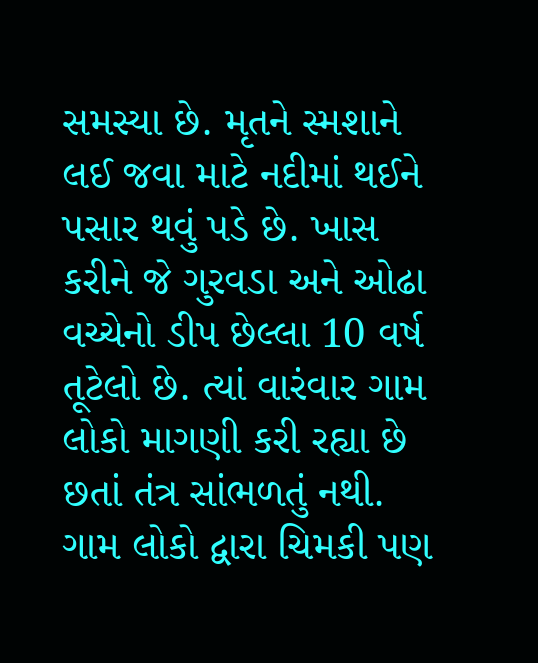સમસ્યા છે. મૃતને સ્મશાને લઈ જવા માટે નદીમાં થઈને પસાર થવું પડે છે. ખાસ કરીને જે ગુરવડા અને ઓઢા વચ્ચેનો ડીપ છેલ્લા 10 વર્ષ તૂટેલો છે. ત્યાં વારંવાર ગામ લોકો માગણી કરી રહ્યા છે છતાં તંત્ર સાંભળતું નથી. ગામ લોકો દ્વારા ચિમકી પણ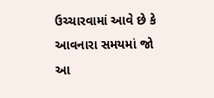ઉચ્ચારવામાં આવે છે કે આવનારા સમયમાં જો આ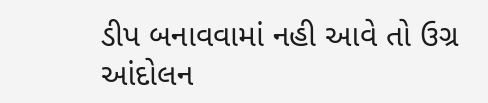ડીપ બનાવવામાં નહી આવે તો ઉગ્ર આંદોલન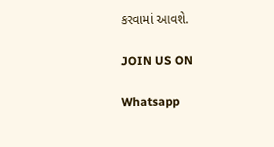કરવામાં આવશે.

JOIN US ON

Whatsapp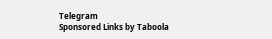Telegram
Sponsored Links by Taboola